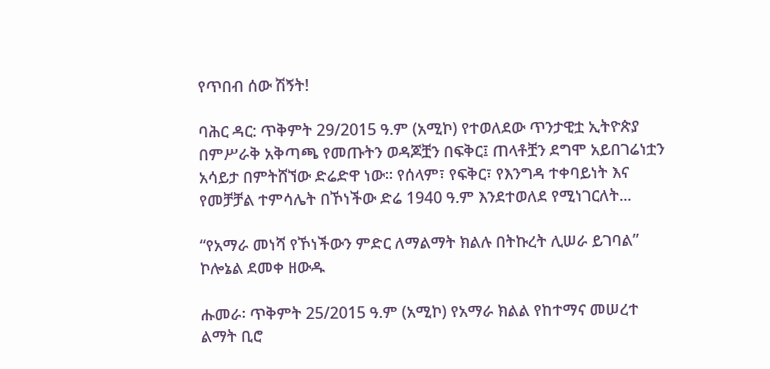የጥበብ ሰው ሽኝት!

ባሕር ዳር: ጥቅምት 29/2015 ዓ.ም (አሚኮ) የተወለደው ጥንታዊቷ ኢትዮጵያ በምሥራቅ አቅጣጫ የመጡትን ወዳጆቿን በፍቅር፤ ጠላቶቿን ደግሞ አይበገሬነቷን አሳይታ በምትሸኘው ድሬድዋ ነው፡፡ የሰላም፣ የፍቅር፣ የእንግዳ ተቀባይነት እና የመቻቻል ተምሳሌት በኾነችው ድሬ 1940 ዓ.ም እንደተወለደ የሚነገርለት...

“የአማራ መነሻ የኾነችውን ምድር ለማልማት ክልሉ በትኩረት ሊሠራ ይገባል” ኮሎኔል ደመቀ ዘውዱ

ሑመራ፡ ጥቅምት 25/2015 ዓ.ም (አሚኮ) የአማራ ክልል የከተማና መሠረተ ልማት ቢሮ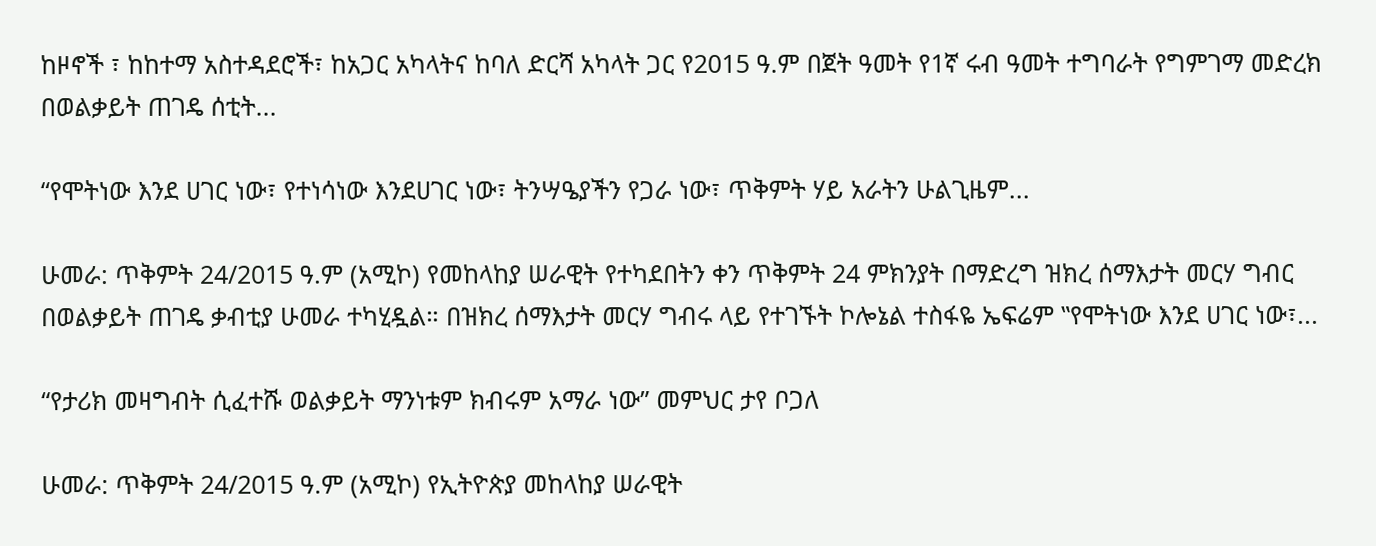ከዞኖች ፣ ከከተማ አስተዳደሮች፣ ከአጋር አካላትና ከባለ ድርሻ አካላት ጋር የ2015 ዓ.ም በጀት ዓመት የ1ኛ ሩብ ዓመት ተግባራት የግምገማ መድረክ በወልቃይት ጠገዴ ሰቲት...

“የሞትነው እንደ ሀገር ነው፣ የተነሳነው እንደሀገር ነው፣ ትንሣዔያችን የጋራ ነው፣ ጥቅምት ሃይ አራትን ሁልጊዜም...

ሁመራ: ጥቅምት 24/2015 ዓ.ም (አሚኮ) የመከላከያ ሠራዊት የተካደበትን ቀን ጥቅምት 24 ምክንያት በማድረግ ዝክረ ሰማእታት መርሃ ግብር በወልቃይት ጠገዴ ቃብቲያ ሁመራ ተካሂዷል። በዝክረ ሰማእታት መርሃ ግብሩ ላይ የተገኙት ኮሎኔል ተስፋዬ ኤፍሬም ‟የሞትነው እንደ ሀገር ነው፣...

“የታሪክ መዛግብት ሲፈተሹ ወልቃይት ማንነቱም ክብሩም አማራ ነው” መምህር ታየ ቦጋለ

ሁመራ: ጥቅምት 24/2015 ዓ.ም (አሚኮ) የኢትዮጵያ መከላከያ ሠራዊት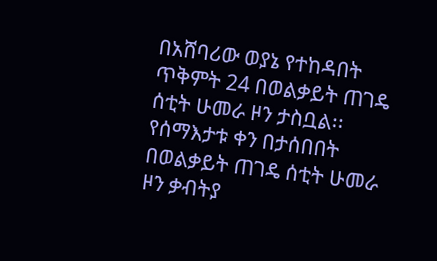በአሸባሪው ወያኔ የተከዳበት ጥቅምት 24 በወልቃይት ጠገዴ ሰቲት ሁመራ ዞን ታስቧል፡፡ የሰማእታቱ ቀን በታሰበበት በወልቃይት ጠገዴ ሰቲት ሁመራ ዞን ቃብትያ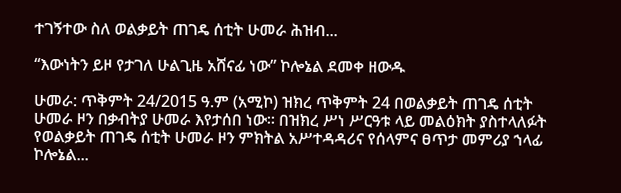ተገኝተው ስለ ወልቃይት ጠገዴ ሰቲት ሁመራ ሕዝብ...

“እውነትን ይዞ የታገለ ሁልጊዜ አሸናፊ ነው” ኮሎኔል ደመቀ ዘውዱ

ሁመራ: ጥቅምት 24/2015 ዓ.ም (አሚኮ) ዝክረ ጥቅምት 24 በወልቃይት ጠገዴ ሰቲት ሁመራ ዞን በቃብትያ ሁመራ እየታሰበ ነው፡፡ በዝክረ ሥነ ሥርዓቱ ላይ መልዕክት ያስተላለፉት የወልቃይት ጠገዴ ሰቲት ሁመራ ዞን ምክትል አሥተዳዳሪና የሰላምና ፀጥታ መምሪያ ኀላፊ ኮሎኔል...